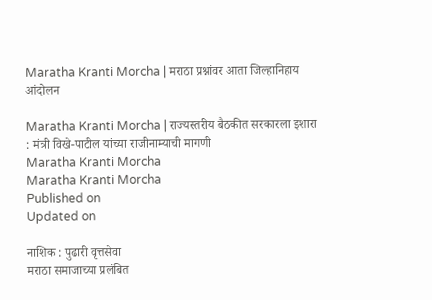Maratha Kranti Morcha | मराठा प्रश्नांवर आता जिल्हानिहाय आंदोलन

Maratha Kranti Morcha | राज्यस्तरीय बैठकीत सरकारला इशारा : मंत्री विखे-पाटील यांच्या राजीनाम्याची मागणी
Maratha Kranti Morcha
Maratha Kranti Morcha
Published on
Updated on

नाशिक : पुढारी वृत्तसेवा
मराठा समाजाच्या प्रलंबित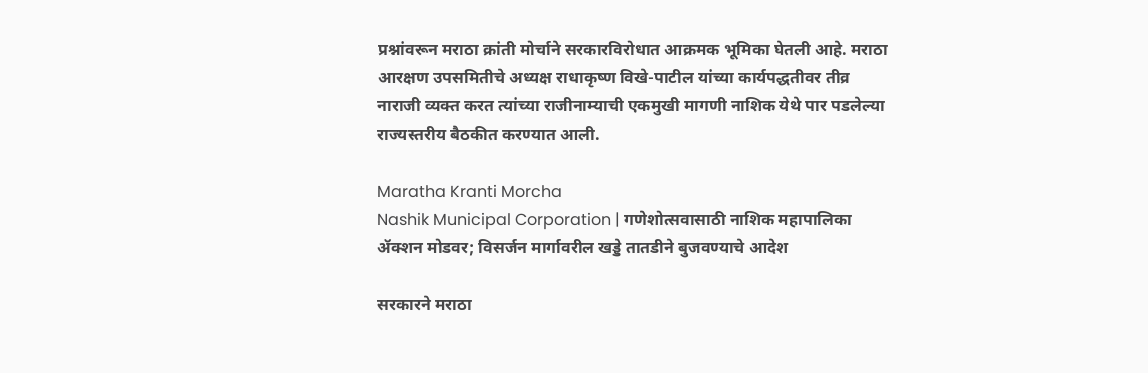प्रश्नांवरून मराठा क्रांती मोर्चाने सरकारविरोधात आक्रमक भूमिका घेतली आहे. मराठा आरक्षण उपसमितीचे अध्यक्ष राधाकृष्ण विखे-पाटील यांच्या कार्यपद्धतीवर तीव्र नाराजी व्यक्त करत त्यांच्या राजीनाम्याची एकमुखी मागणी नाशिक येथे पार पडलेल्या राज्यस्तरीय बैठकीत करण्यात आली.

Maratha Kranti Morcha
Nashik Municipal Corporation | गणेशोत्सवासाठी नाशिक महापालिका ॲक्शन मोडवर; विसर्जन मार्गावरील खड्डे तातडीने बुजवण्याचे आदेश

सरकारने मराठा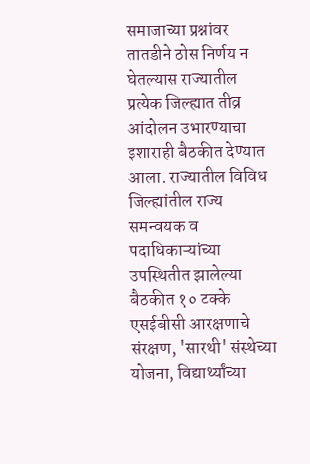समाजाच्या प्रश्नांवर तातडीने ठोस निर्णय न घेतल्यास राज्यातील प्रत्येक जिल्ह्यात तीव्र आंदोलन उभारण्याचा इशाराही बैठकीत देण्यात आला. राज्यातील विविध जिल्ह्यांतील राज्य समन्वयक व पदाधिकाऱ्यांच्या उपस्थितीत झालेल्या बैठकीत १० टक्के एसईबीसी आरक्षणाचे संरक्षण, 'सारथी' संस्थेच्या योजना, विद्यार्थ्यांच्या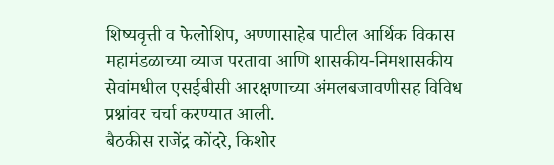शिष्यवृत्ती व फेलोशिप, अण्णासाहेब पाटील आर्थिक विकास महामंडळाच्या व्याज परतावा आणि शासकीय-निमशासकीय सेवांमधील एसईबीसी आरक्षणाच्या अंमलबजावणीसह विविध प्रश्नांवर चर्चा करण्यात आली.
बैठकीस राजेंद्र कोंदरे, किशोर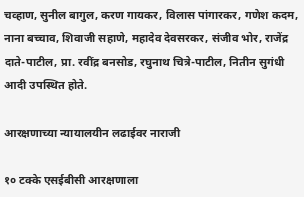चव्हाण, सुनील बागुल, करण गायकर, विलास पांगारकर, गणेश कदम, नाना बच्चाव, शिवाजी सहाणे, महादेव देवसरकर, संजीव भोर, राजेंद्र दाते-पाटील, प्रा. रवींद्र बनसोड, रघुनाथ चित्रे-पाटील, नितीन सुगंधी आदी उपस्थित होते.

आरक्षणाच्या न्यायालयीन लढाईवर नाराजी

१० टक्के एसईबीसी आरक्षणाला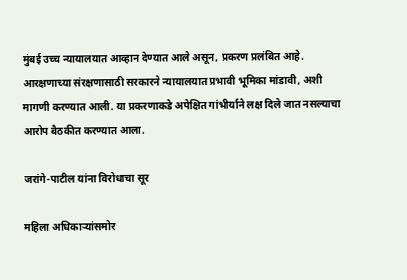मुंबई उच्च न्यायालयात आव्हान देण्यात आले असून, प्रकरण प्रलंबित आहे. आरक्षणाच्या संरक्षणासाठी सरकारने न्यायालयात प्रभावी भूमिका मांडावी, अशी मागणी करण्यात आली. या प्रकरणाकडे अपेक्षित गांभीर्याने लक्ष दिले जात नसल्याचा आरोप बैठकीत करण्यात आला.

जरांगे-पाटील यांना विरोधाचा सूर

महिला अधिकाऱ्यांसमोर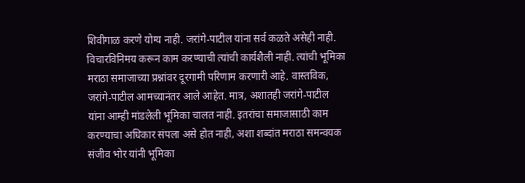शिवीगाळ करणे योग्य नाही. जरांगे-पाटील यांना सर्व कळते असेही नाही. विचारविनिमय करून काम करण्याची त्यांची कार्यशैली नाही. त्यांची भूमिका मराठा समाजाच्या प्रश्नांवर दूरगामी परिणाम करणारी आहे. वास्तविक, जरांगे-पाटील आमच्यानंतर आले आहेत. मात्र, अशातही जरांगे-पाटील यांना आम्ही मांडलेली भूमिका चालत नाही. इतरांचा समाजासाठी काम करण्याचा अधिकार संपला असे होत नाही, अशा शब्दांत मराठा समन्वयक संजीव भोर यांनी भूमिका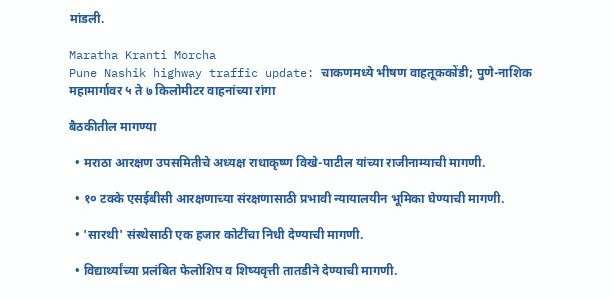मांडली.

Maratha Kranti Morcha
Pune Nashik highway traffic update: चाकणमध्ये भीषण वाहतूककोंडी; पुणे-नाशिक महामार्गावर ५ ते ७ किलोमीटर वाहनांच्या रांगा

बैठकीतील मागण्या

  • मराठा आरक्षण उपसमितीचे अध्यक्ष राधाकृष्ण विखे-पाटील यांच्या राजीनाम्याची मागणी.

  • १० टक्के एसईबीसी आरक्षणाच्या संरक्षणासाठी प्रभावी न्यायालयीन भूमिका घेण्याची मागणी.

  • 'सारथी' संस्थेसाठी एक हजार कोटींचा निधी देण्याची मागणी.

  • विद्यार्थ्यांच्या प्रलंबित फेलोशिप व शिष्यवृत्ती तातडीने देण्याची मागणी.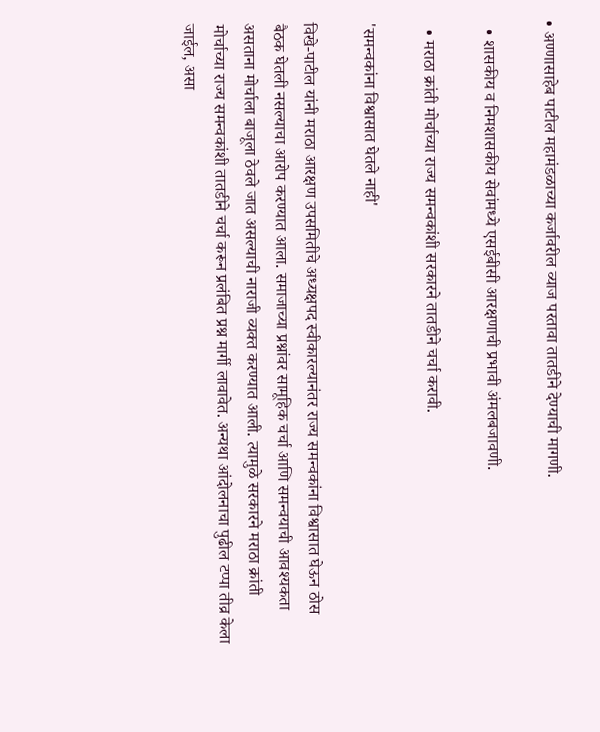• अण्णासाहेब पाटील महामंडळाच्या कर्जावरील व्याज परतावा तातडीने देण्याची मागणी.

  • शासकीय व निमशासकीय सेवांमध्ये एसईबीसी आरक्षणाची प्रभावी अंमलबजावणी.

  • मराठा क्रांती मोर्चाच्या राज्य समन्वकांशी सरकारने तातडीने चर्चा करावी.

'समन्वकांना विश्वासात घेतले नाही'

विखे-पाटील यांनी मराठा आरक्षण उपसमितीचे अध्यक्षपद स्वीकारल्यानंतर राज्य समन्वकांना विश्वासात घेऊन ठोस बैठक घेतली नसल्याचा आरोप करण्यात आला. समाजाच्या प्रश्नांवर सामूहिक चर्चा आणि समन्वयाची आवश्यकता असताना मोर्चाला बाजूला ठेवले जात असल्याची नाराजी व्यक्त करण्यात आली. त्यामुळे सरकारने मराठा क्रांती मोर्चाच्या राज्य समन्वकांशी तातडीने चर्चा करून प्रलंबित प्रश्न मार्गी लावावेत. अन्यथा आंदोलनाचा पुढील टप्पा तीव्र केला जाईल, असा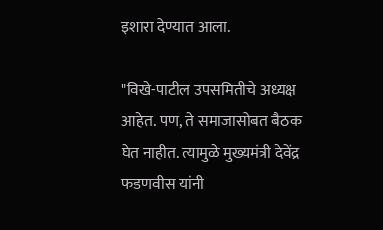इशारा देण्यात आला.

"विखे-पाटील उपसमितीचे अध्यक्ष आहेत. पण, ते समाजासोबत बैठक घेत नाहीत. त्यामुळे मुख्यमंत्री देवेंद्र फडणवीस यांनी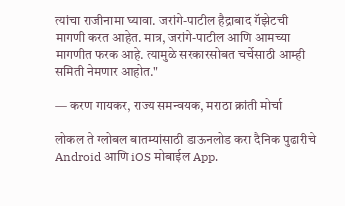त्यांचा राजीनामा घ्यावा. जरांगे-पाटील हैद्राबाद गॅझेटची मागणी करत आहेत. मात्र, जरांगे-पाटील आणि आमच्या मागणीत फरक आहे. त्यामुळे सरकारसोबत चर्चेसाठी आम्ही समिती नेमणार आहोत."

— करण गायकर, राज्य समन्वयक, मराठा क्रांती मोर्चा

लोकल ते ग्लोबल बातम्यांसाठी डाऊनलोड करा दैनिक पुढारीचे Android आणि iOS मोबाईल App.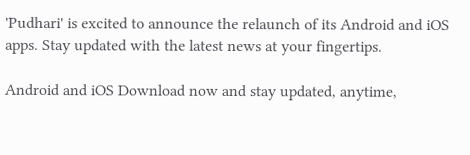'Pudhari' is excited to announce the relaunch of its Android and iOS apps. Stay updated with the latest news at your fingertips.

Android and iOS Download now and stay updated, anytime,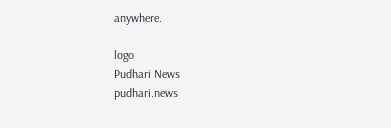anywhere.

logo
Pudhari News
pudhari.news